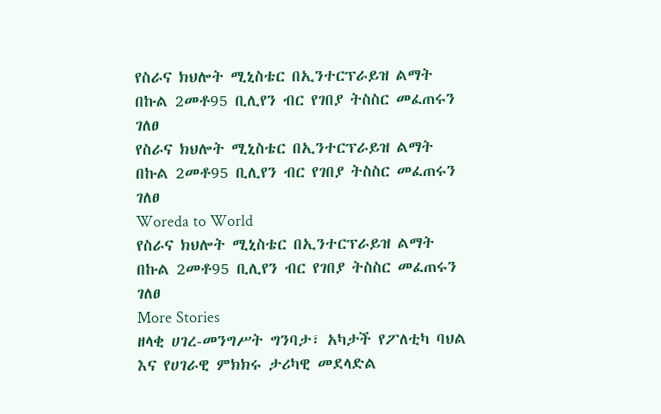የስራና ክህሎት ሚኒስቴር በኢንተርፕራይዝ ልማት በኩል 2መቶ95 ቢሊየን ብር የገበያ ትስስር መፈጠሩን ገለፀ
የስራና ክህሎት ሚኒስቴር በኢንተርፕራይዝ ልማት በኩል 2መቶ95 ቢሊየን ብር የገበያ ትስስር መፈጠሩን ገለፀ
Woreda to World
የስራና ክህሎት ሚኒስቴር በኢንተርፕራይዝ ልማት በኩል 2መቶ95 ቢሊየን ብር የገበያ ትስስር መፈጠሩን ገለፀ
More Stories
ዘላቂ ሀገረ-መንግሥት ግንባታ፣ አካታች የፖለቲካ ባህል እና የሀገራዊ ምክክሩ ታሪካዊ መደላድል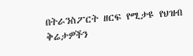በትራንስፖርት ዘርፍ የሚታዩ የህዝብ ቅሬታዎችን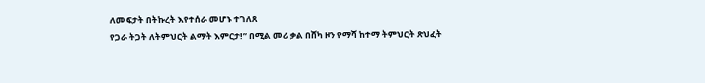ለመፍታት በትኩረት እየተሰራ መሆኑ ተገለጸ
የጋራ ትጋት ለትምህርት ልማት እምርታ!” በሚል መሪ ቃል በሸካ ዞን የማሻ ከተማ ትምህርት ጽህፈት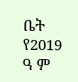ቤት የ2019 ዓ ም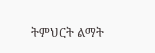ትምህርት ልማት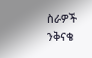ስራዎች ንቅናቄ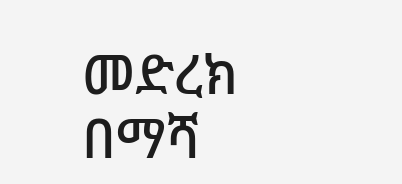መድረክ በማሻ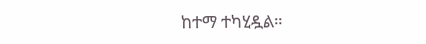ከተማ ተካሂዷል።